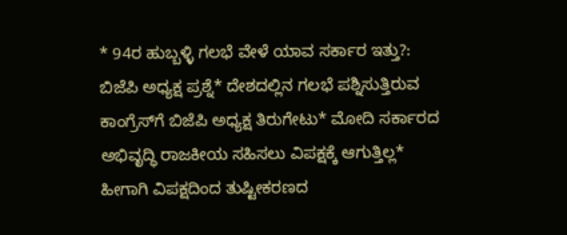* 94ರ ಹುಬ್ಬಳ್ಳಿ ಗಲಭೆ ವೇಳೆ ಯಾವ ಸರ್ಕಾರ ಇತ್ತು?: ಬಿಜೆಪಿ ಅಧ್ಯಕ್ಷ ಪ್ರಶ್ನೆ* ದೇಶದಲ್ಲಿನ ಗಲಭೆ ಪಶ್ನಿಸುತ್ತಿರುವ ಕಾಂಗ್ರೆಸ್‌ಗೆ ಬಿಜೆಪಿ ಅಧ್ಯಕ್ಷ ತಿರುಗೇಟು* ಮೋದಿ ಸರ್ಕಾರದ ಅಭಿವೃದ್ಧಿ ರಾಜಕೀಯ ಸಹಿಸಲು ವಿಪಕ್ಷಕ್ಕೆ ಆಗುತ್ತಿಲ್ಲ* ಹೀಗಾಗಿ ವಿಪಕ್ಷದಿಂದ ತುಷ್ಟೀಕರಣದ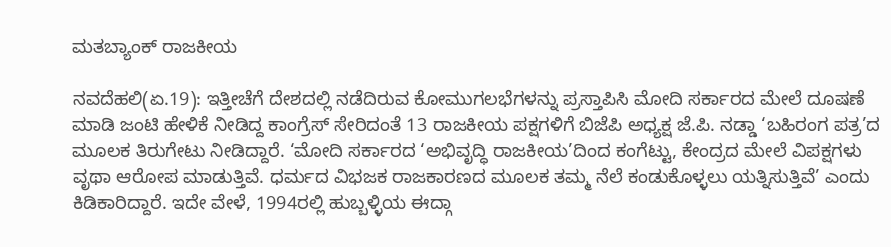ಮತಬ್ಯಾಂಕ್‌ ರಾಜಕೀಯ

ನವದೆಹಲಿ(ಏ.19): ಇತ್ತೀಚೆಗೆ ದೇಶದಲ್ಲಿ ನಡೆದಿರುವ ಕೋಮುಗಲಭೆಗಳನ್ನು ಪ್ರಸ್ತಾಪಿಸಿ ಮೋದಿ ಸರ್ಕಾರದ ಮೇಲೆ ದೂಷಣೆ ಮಾಡಿ ಜಂಟಿ ಹೇಳಿಕೆ ನೀಡಿದ್ದ ಕಾಂಗ್ರೆಸ್‌ ಸೇರಿದಂತೆ 13 ರಾಜಕೀಯ ಪಕ್ಷಗಳಿಗೆ ಬಿಜೆಪಿ ಅಧ್ಯಕ್ಷ ಜೆ.ಪಿ. ನಡ್ಡಾ ‘ಬಹಿರಂಗ ಪತ್ರ’ದ ಮೂಲಕ ತಿರುಗೇಟು ನೀಡಿದ್ದಾರೆ. ‘ಮೋದಿ ಸರ್ಕಾರದ ‘ಅಭಿವೃದ್ಧಿ ರಾಜಕೀಯ’ದಿಂದ ಕಂಗೆಟ್ಟು, ಕೇಂದ್ರದ ಮೇಲೆ ವಿಪಕ್ಷಗಳು ವೃಥಾ ಆರೋಪ ಮಾಡುತ್ತಿವೆ. ಧರ್ಮದ ವಿಭಜಕ ರಾಜಕಾರಣದ ಮೂಲಕ ತಮ್ಮ ನೆಲೆ ಕಂಡುಕೊಳ್ಳಲು ಯತ್ನಿಸುತ್ತಿವೆ’ ಎಂದು ಕಿಡಿಕಾರಿದ್ದಾರೆ. ಇದೇ ವೇಳೆ, 1994ರಲ್ಲಿ ಹುಬ್ಬಳ್ಳಿಯ ಈದ್ಗಾ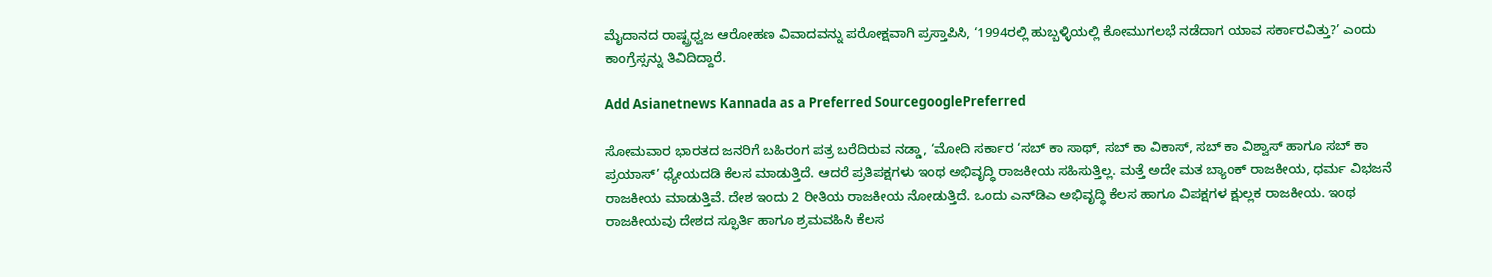ಮೈದಾನದ ರಾಷ್ಟ್ರಧ್ವಜ ಆರೋಹಣ ವಿವಾದವನ್ನು ಪರೋಕ್ಷವಾಗಿ ಪ್ರಸ್ತಾಪಿಸಿ, ‘1994ರಲ್ಲಿ ಹುಬ್ಬಳ್ಳಿಯಲ್ಲಿ ಕೋಮುಗಲಭೆ ನಡೆದಾಗ ಯಾವ ಸರ್ಕಾರವಿತ್ತು?’ ಎಂದು ಕಾಂಗ್ರೆಸ್ಸನ್ನು ತಿವಿದಿದ್ದಾರೆ.

Add Asianetnews Kannada as a Preferred SourcegooglePreferred

ಸೋಮವಾರ ಭಾರತದ ಜನರಿಗೆ ಬಹಿರಂಗ ಪತ್ರ ಬರೆದಿರುವ ನಡ್ಡಾ, ‘ಮೋದಿ ಸರ್ಕಾರ ‘ಸಬ್‌ ಕಾ ಸಾಥ್‌, ಸಬ್‌ ಕಾ ವಿಕಾಸ್‌, ಸಬ್‌ ಕಾ ವಿಶ್ವಾಸ್‌ ಹಾಗೂ ಸಬ್‌ ಕಾ ಪ್ರಯಾಸ್‌’ ಧ್ಯೇಯದಡಿ ಕೆಲಸ ಮಾಡುತ್ತಿದೆ. ಆದರೆ ಪ್ರತಿಪಕ್ಷಗಳು ಇಂಥ ಅಭಿವೃದ್ಧಿ ರಾಜಕೀಯ ಸಹಿಸುತ್ತಿಲ್ಲ. ಮತ್ತೆ ಅದೇ ಮತ ಬ್ಯಾಂಕ್‌ ರಾಜಕೀಯ, ಧರ್ಮ ವಿಭಜನೆ ರಾಜಕೀಯ ಮಾಡುತ್ತಿವೆ. ದೇಶ ಇಂದು 2 ರೀತಿಯ ರಾಜಕೀಯ ನೋಡುತ್ತಿದೆ. ಒಂದು ಎನ್‌ಡಿಎ ಅಭಿವೃದ್ಧಿ ಕೆಲಸ ಹಾಗೂ ವಿಪಕ್ಷಗಳ ಕ್ಷುಲ್ಲಕ ರಾಜಕೀಯ. ಇಂಥ ರಾಜಕೀಯವು ದೇಶದ ಸ್ಫೂರ್ತಿ ಹಾಗೂ ಶ್ರಮವಹಿಸಿ ಕೆಲಸ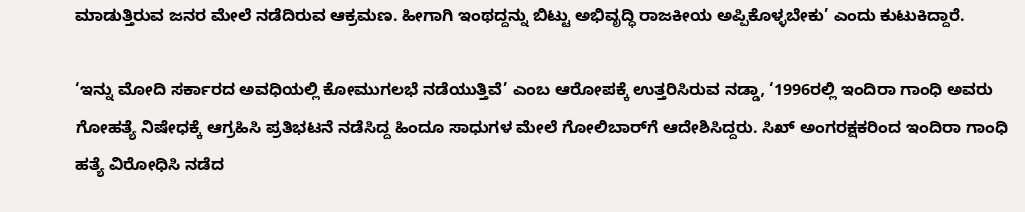ಮಾಡುತ್ತಿರುವ ಜನರ ಮೇಲೆ ನಡೆದಿರುವ ಆಕ್ರಮಣ. ಹೀಗಾಗಿ ಇಂಥದ್ದನ್ನು ಬಿಟ್ಟು ಅಭಿವೃದ್ಧಿ ರಾಜಕೀಯ ಅಪ್ಪಿಕೊಳ್ಳಬೇಕು’ ಎಂದು ಕುಟುಕಿದ್ದಾರೆ.

‘ಇನ್ನು ಮೋದಿ ಸರ್ಕಾರದ ಅವಧಿಯಲ್ಲಿ ಕೋಮುಗಲಭೆ ನಡೆಯುತ್ತಿವೆ’ ಎಂಬ ಆರೋಪಕ್ಕೆ ಉತ್ತರಿಸಿರುವ ನಡ್ಡಾ, ‘1996ರಲ್ಲಿ ಇಂದಿರಾ ಗಾಂಧಿ ಅವರು ಗೋಹತ್ಯೆ ನಿಷೇಧಕ್ಕೆ ಆಗ್ರಹಿಸಿ ಪ್ರತಿಭಟನೆ ನಡೆಸಿದ್ದ ಹಿಂದೂ ಸಾಧುಗಳ ಮೇಲೆ ಗೋಲಿಬಾರ್‌ಗೆ ಆದೇಶಿಸಿದ್ದರು. ಸಿಖ್‌ ಅಂಗರಕ್ಷಕರಿಂದ ಇಂದಿರಾ ಗಾಂಧಿ ಹತ್ಯೆ ವಿರೋಧಿಸಿ ನಡೆದ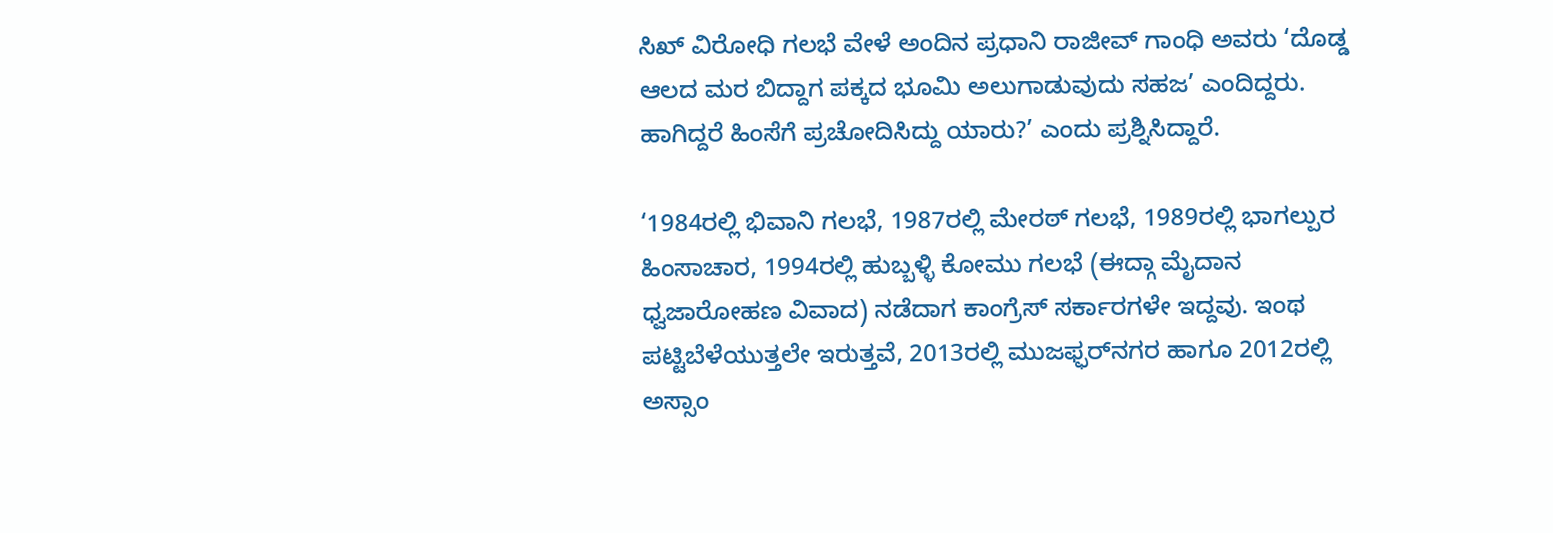ಸಿಖ್‌ ವಿರೋಧಿ ಗಲಭೆ ವೇಳೆ ಅಂದಿನ ಪ್ರಧಾನಿ ರಾಜೀವ್‌ ಗಾಂಧಿ ಅವರು ‘ದೊಡ್ಡ ಆಲದ ಮರ ಬಿದ್ದಾಗ ಪಕ್ಕದ ಭೂಮಿ ಅಲುಗಾಡುವುದು ಸಹಜ’ ಎಂದಿದ್ದರು. ಹಾಗಿದ್ದರೆ ಹಿಂಸೆಗೆ ಪ್ರಚೋದಿಸಿದ್ದು ಯಾರು?’ ಎಂದು ಪ್ರಶ್ನಿಸಿದ್ದಾರೆ.

‘1984ರಲ್ಲಿ ಭಿವಾನಿ ಗಲಭೆ, 1987ರಲ್ಲಿ ಮೇರಠ್‌ ಗಲಭೆ, 1989ರಲ್ಲಿ ಭಾಗಲ್ಪುರ ಹಿಂಸಾಚಾರ, 1994ರಲ್ಲಿ ಹುಬ್ಬಳ್ಳಿ ಕೋಮು ಗಲಭೆ (ಈದ್ಗಾ ಮೈದಾನ ಧ್ವಜಾರೋಹಣ ವಿವಾದ) ನಡೆದಾಗ ಕಾಂಗ್ರೆಸ್‌ ಸರ್ಕಾರಗಳೇ ಇದ್ದವು. ಇಂಥ ಪಟ್ಟಿಬೆಳೆಯುತ್ತಲೇ ಇರುತ್ತವೆ, 2013ರಲ್ಲಿ ಮುಜಫ್ಫರ್‌ನಗರ ಹಾಗೂ 2012ರಲ್ಲಿ ಅಸ್ಸಾಂ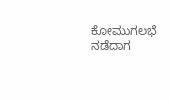ಕೋಮುಗಲಭೆ ನಡೆದಾಗ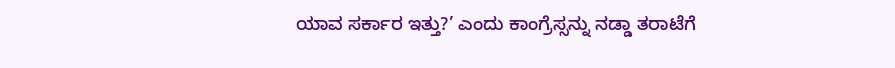ಯಾವ ಸರ್ಕಾರ ಇತ್ತು?’ ಎಂದು ಕಾಂಗ್ರೆಸ್ಸನ್ನು ನಡ್ಡಾ ತರಾಟೆಗೆ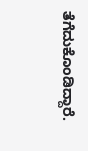ತೆಗೆದುಕೊಂಡಿದ್ದಾರೆ.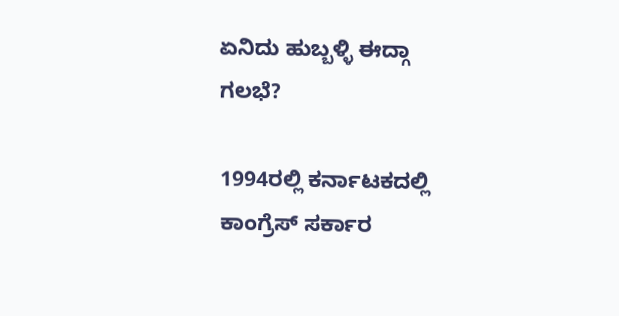ಏನಿದು ಹುಬ್ಬಳ್ಳಿ ಈದ್ಗಾ ಗಲಭೆ?

1994ರಲ್ಲಿ ಕರ್ನಾಟಕದಲ್ಲಿ ಕಾಂಗ್ರೆಸ್‌ ಸರ್ಕಾರ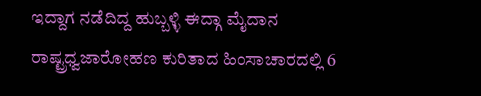ಇದ್ದಾಗ ನಡೆದಿದ್ದ ಹುಬ್ಬಳ್ಳಿ ಈದ್ಗಾ ಮೈದಾನ ರಾಷ್ಟ್ರಧ್ವಜಾರೋಹಣ ಕುರಿತಾದ ಹಿಂಸಾಚಾರದಲ್ಲಿ 6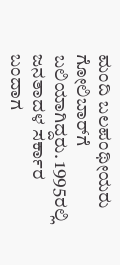ಮಂದಿ ಬಲಪಂಥೀಯರು ಗೋಲಿಬಾರ್‌ಗೆ ಬಲಿಯಾಗಿದ್ದರು. 1995ರಲ್ಲಿ ಜನತಾದಳ ಸರ್ಕಾರ ಬಂದಾಗ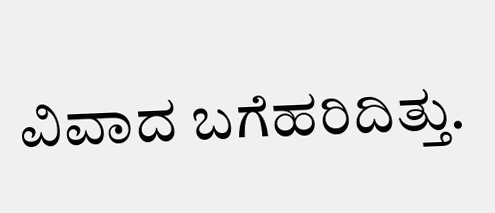ವಿವಾದ ಬಗೆಹರಿದಿತ್ತು.